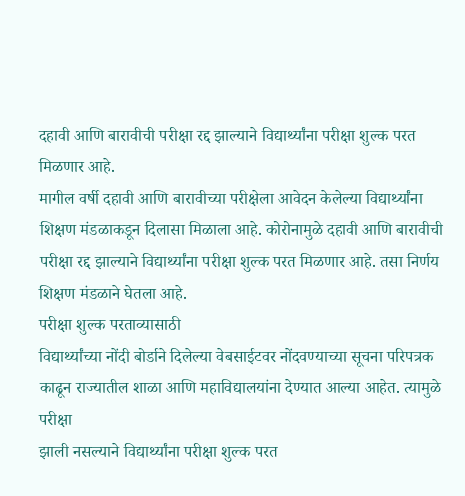दहावी आणि बारावीची परीक्षा रद्द झाल्याने विद्यार्थ्यांना परीक्षा शुल्क परत मिळणार आहे.
मागील वर्षी दहावी आणि बारावीच्या परीक्षेला आवेदन केलेल्या विद्यार्थ्यांना शिक्षण मंडळाकडून दिलासा मिळाला आहे. कोरोनामुळे दहावी आणि बारावीची परीक्षा रद्द झाल्याने विद्यार्थ्यांना परीक्षा शुल्क परत मिळणार आहे. तसा निर्णय शिक्षण मंडळाने घेतला आहे.
परीक्षा शुल्क परताव्यासाठी
विद्यार्थ्यांच्या नोंदी बोर्डाने दिलेल्या वेबसाईटवर नोंदवण्याच्या सूचना परिपत्रक
काढून राज्यातील शाळा आणि महाविद्यालयांना देण्यात आल्या आहेत. त्यामुळे परीक्षा
झाली नसल्याने विद्यार्थ्यांना परीक्षा शुल्क परत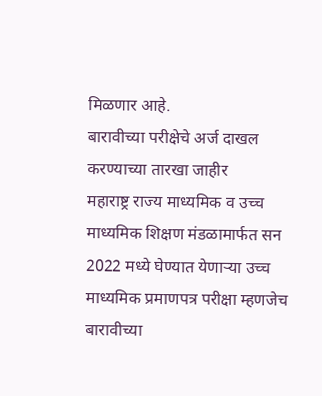मिळणार आहे.
बारावीच्या परीक्षेचे अर्ज दाखल
करण्याच्या तारखा जाहीर
महाराष्ट्र राज्य माध्यमिक व उच्च माध्यमिक शिक्षण मंडळामार्फत सन 2022 मध्ये घेण्यात येणाऱ्या उच्च माध्यमिक प्रमाणपत्र परीक्षा म्हणजेच बारावीच्या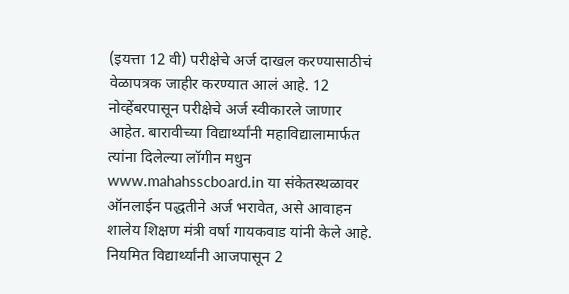(इयत्ता 12 वी) परीक्षेचे अर्ज दाखल करण्यासाठीचं वेळापत्रक जाहीर करण्यात आलं आहे. 12 नोव्हेंबरपासून परीक्षेचे अर्ज स्वीकारले जाणार आहेत. बारावीच्या विद्यार्थ्यांनी महाविद्यालामार्फत त्यांना दिलेल्या लॉगीन मधुन www.mahahsscboard.in या संकेतस्थळावर ऑनलाईन पद्धतीने अर्ज भरावेत, असे आवाहन शालेय शिक्षण मंत्री वर्षा गायकवाड यांनी केले आहे.
नियमित विद्यार्थ्यांनी आजपासून 2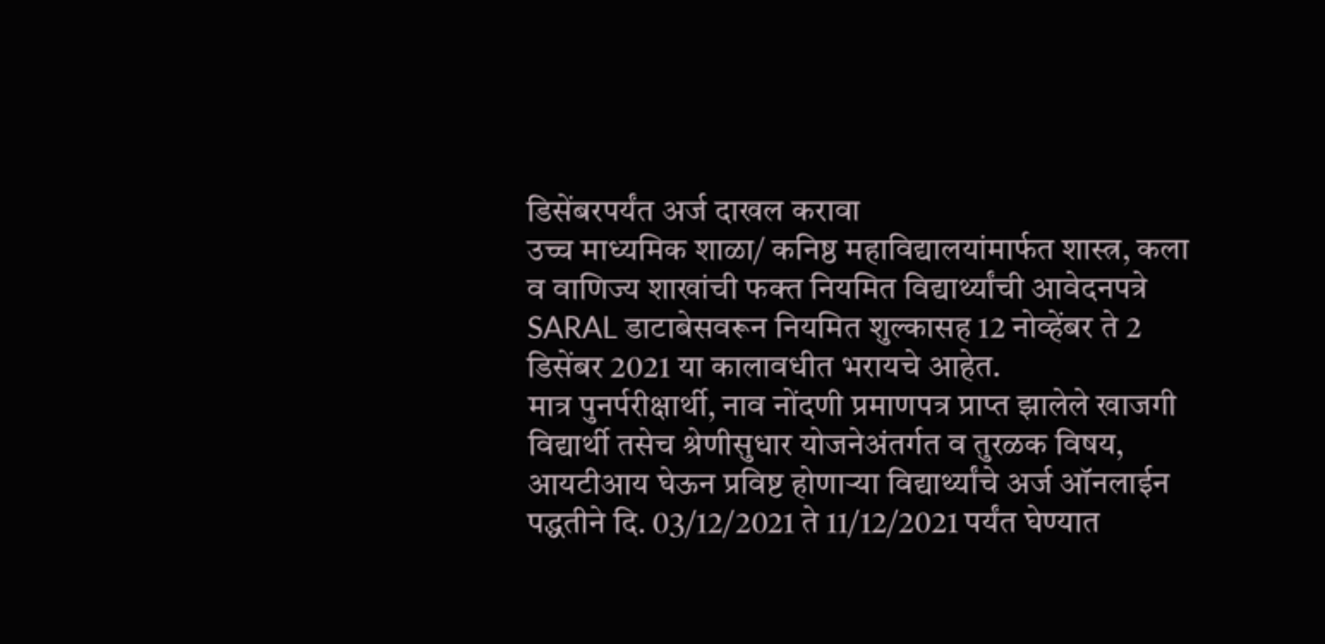डिसेंबरपर्यंत अर्ज दाखल करावा
उच्च माध्यमिक शाळा/ कनिष्ठ महाविद्यालयांमार्फत शास्त्र, कला व वाणिज्य शाखांची फक्त नियमित विद्यार्थ्यांची आवेदनपत्रे SARAL डाटाबेसवरून नियमित शुल्कासह 12 नोव्हेंबर ते 2 डिसेंबर 2021 या कालावधीत भरायचे आहेत.
मात्र पुनर्परीक्षार्थी, नाव नोंदणी प्रमाणपत्र प्राप्त झालेले खाजगी विद्यार्थी तसेच श्रेणीसुधार योजनेअंतर्गत व तुरळक विषय, आयटीआय घेऊन प्रविष्ट होणाऱ्या विद्यार्थ्यांचे अर्ज ऑनलाईन पद्धतीने दि. 03/12/2021 ते 11/12/2021 पर्यंत घेण्यात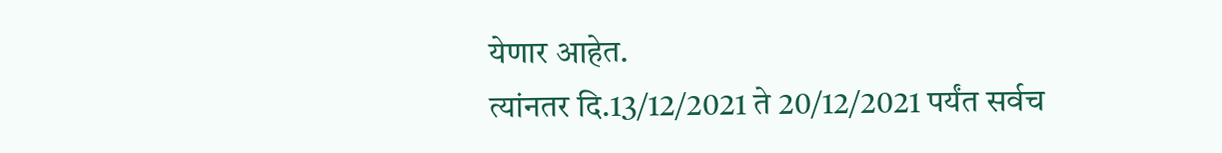येणार आहेत.
त्यांनतर दि.13/12/2021 ते 20/12/2021 पर्यंत सर्वच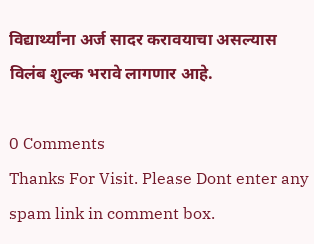विद्यार्थ्यांना अर्ज सादर करावयाचा असल्यास विलंब शुल्क भरावे लागणार आहे.

0 Comments
Thanks For Visit. Please Dont enter any spam link in comment box.